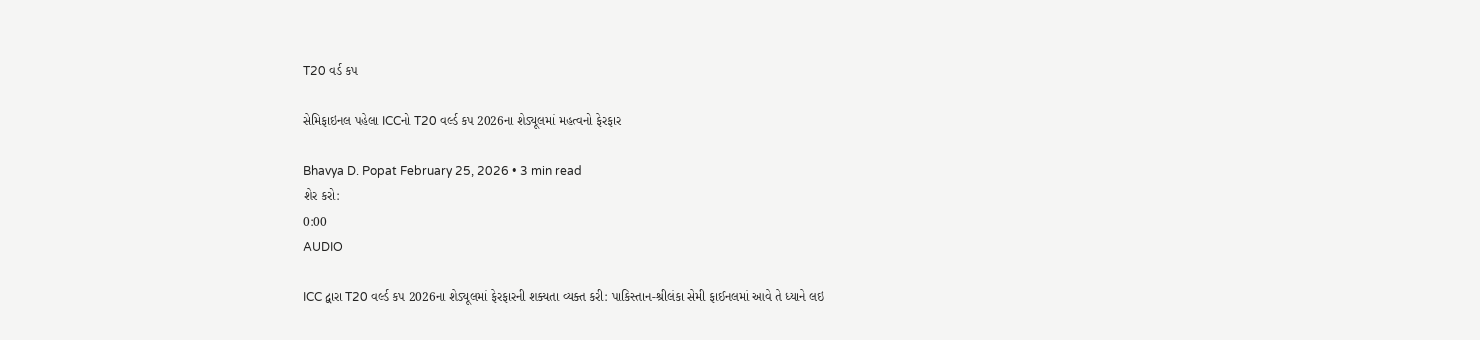T20 વર્ડ કપ

સેમિફાઇનલ પહેલા ICCનો T20 વર્લ્ડ કપ 2026ના શેડ્યૂલમાં મહત્વનો ફેરફાર

Bhavya D. Popat February 25, 2026 • 3 min read
શેર કરો:
0:00
AUDIO

ICC દ્વારા T20 વર્લ્ડ કપ 2026ના શેડ્યૂલમાં ફેરફારની શક્યતા વ્યક્ત કરી: પાકિસ્તાન-શ્રીલંકા સેમી ફાઈનલમાં આવે તે ધ્યાને લઇ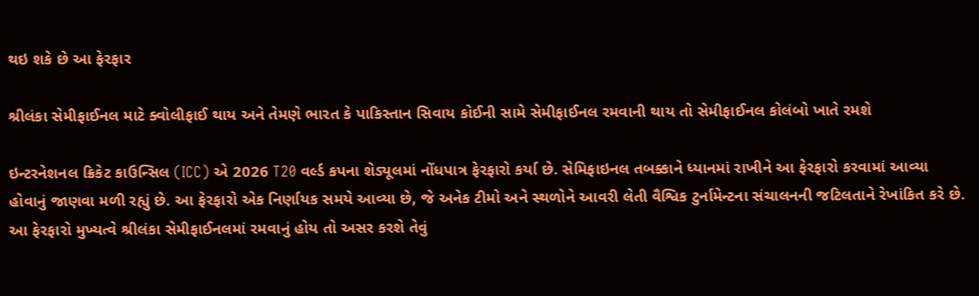થઇ શકે છે આ ફેરફાર

શ્રીલંકા સેમીફાઈનલ માટે ક્વોલીફાઈ થાય અને તેમણે ભારત કે પાકિસ્તાન સિવાય કોઈની સામે સેમીફાઈનલ રમવાની થાય તો સેમીફાઈનલ કોલંબો ખાતે રમશે

ઇન્ટરનેશનલ ક્રિકેટ કાઉન્સિલ (ICC) એ 2026 T20 વર્લ્ડ કપના શેડ્યૂલમાં નોંધપાત્ર ફેરફારો કર્યા છે. સેમિફાઇનલ તબક્કાને ધ્યાનમાં રાખીને આ ફેરફારો કરવામાં આવ્યા હોવાનું જાણવા મળી રહ્યું છે. આ ફેરફારો એક નિર્ણાયક સમયે આવ્યા છે, જે અનેક ટીમો અને સ્થળોને આવરી લેતી વૈશ્વિક ટુર્નામેન્ટના સંચાલનની જટિલતાને રેખાંકિત કરે છે. આ ફેરફારો મુખ્યત્વે શ્રીલંકા સેમીફાઈનલમાં રમવાનું હોય તો અસર કરશે તેવું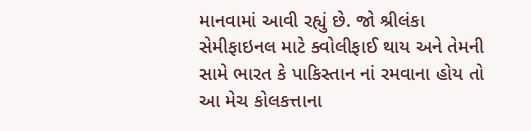માનવામાં આવી રહ્યું છે. જો શ્રીલંકા સેમીફાઇનલ માટે ક્વોલીફાઈ થાય અને તેમની સામે ભારત કે પાકિસ્તાન નાં રમવાના હોય તો આ મેચ કોલકત્તાના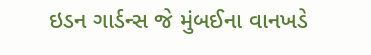ઇડન ગાર્ડન્સ જે મુંબઈના વાનખડે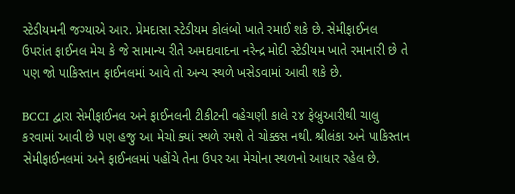સ્ટેડીયમની જગ્યાએ આર. પ્રેમદાસા સ્ટેડીયમ કોલંબો ખાતે રમાઈ શકે છે. સેમીફાઈનલ ઉપરાંત ફાઈનલ મેચ કે જે સામાન્ય રીતે અમદાવાદના નરેન્દ્ર મોદી સ્ટેડીયમ ખાતે રમાનારી છે તે પણ જો પાકિસ્તાન ફાઈનલમાં આવે તો અન્ય સ્થળે ખસેડવામાં આવી શકે છે.

BCCI દ્વારા સેમીફાઈનલ અને ફાઈનલની ટીકીટની વહેચણી કાલે ૨૪ ફેબ્રુઆરીથી ચાલુ કરવામાં આવી છે પણ હજુ આ મેચો ક્યાં સ્થળે રમશે તે ચોક્કસ નથી. શ્રીલંકા અને પાકિસ્તાન સેમીફાઈનલમાં અને ફાઈનલમાં પહોંચે તેના ઉપર આ મેચોના સ્થળનો આધાર રહેલ છે.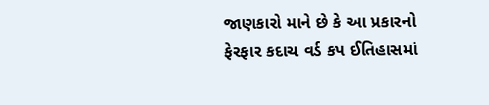જાણકારો માને છે કે આ પ્રકારનો ફેરફાર કદાચ વર્ડ કપ ઈતિહાસમાં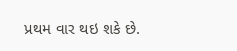પ્રથમ વાર થઇ શકે છે.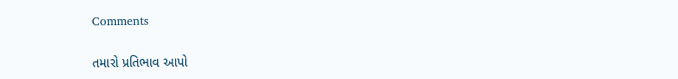Comments

તમારો પ્રતિભાવ આપો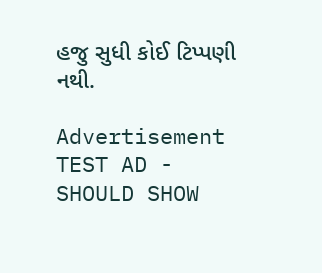હજુ સુધી કોઈ ટિપ્પણી નથી.

Advertisement
TEST AD - SHOULD SHOW